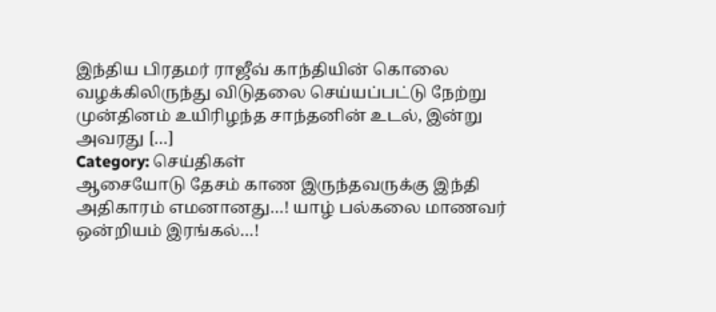இந்திய பிரதமர் ராஜீவ் காந்தியின் கொலை வழக்கிலிருந்து விடுதலை செய்யப்பட்டு நேற்று முன்தினம் உயிரிழந்த சாந்தனின் உடல், இன்று அவரது […]
Category: செய்திகள்
ஆசையோடு தேசம் காண இருந்தவருக்கு இந்தி அதிகாரம் எமனானது…! யாழ் பல்கலை மாணவர் ஒன்றியம் இரங்கல்…!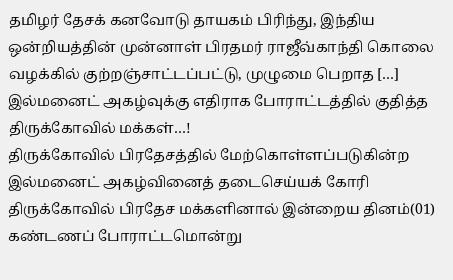தமிழர் தேசக் கனவோடு தாயகம் பிரிந்து, இந்திய ஒன்றியத்தின் முன்னாள் பிரதமர் ராஜீவ்காந்தி கொலை வழக்கில் குற்றஞ்சாட்டப்பட்டு, முழுமை பெறாத […]
இல்மனைட் அகழ்வுக்கு எதிராக போராட்டத்தில் குதித்த திருக்கோவில் மக்கள்…!
திருக்கோவில் பிரதேசத்தில் மேற்கொள்ளப்படுகின்ற இல்மனைட் அகழ்வினைத் தடைசெய்யக் கோரி திருக்கோவில் பிரதேச மக்களினால் இன்றைய தினம்(01) கண்டணப் போராட்டமொன்று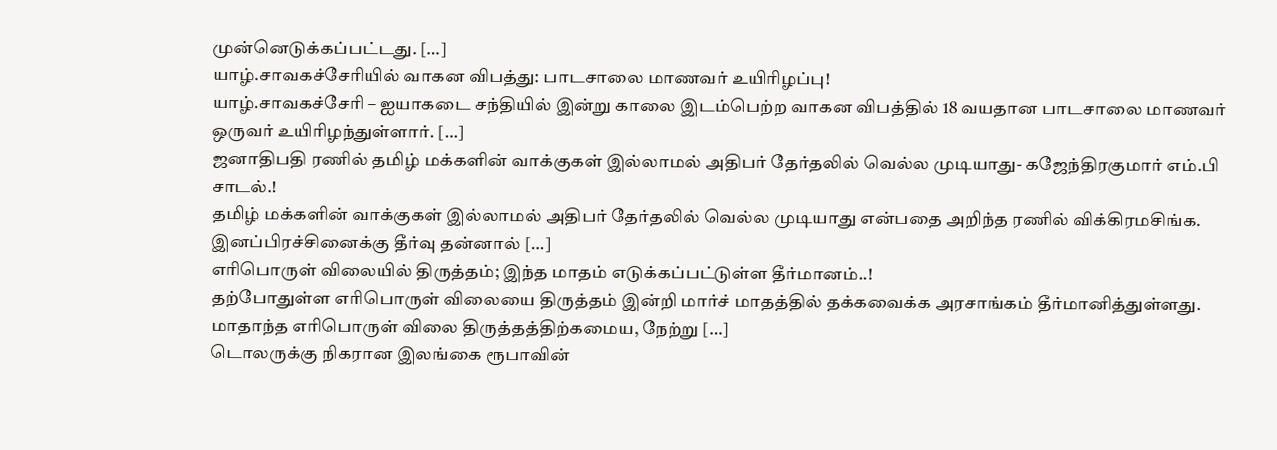முன்னெடுக்கப்பட்டது. […]
யாழ்.சாவகச்சேரியில் வாகன விபத்து: பாடசாலை மாணவர் உயிரிழப்பு!
யாழ்.சாவகச்சேரி – ஐயாகடை சந்தியில் இன்று காலை இடம்பெற்ற வாகன விபத்தில் 18 வயதான பாடசாலை மாணவர் ஒருவர் உயிரிழந்துள்ளார். […]
ஜனாதிபதி ரணில் தமிழ் மக்களின் வாக்குகள் இல்லாமல் அதிபர் தேர்தலில் வெல்ல முடியாது- கஜேந்திரகுமார் எம்.பி சாடல்.!
தமிழ் மக்களின் வாக்குகள் இல்லாமல் அதிபர் தேர்தலில் வெல்ல முடியாது என்பதை அறிந்த ரணில் விக்கிரமசிங்க. இனப்பிரச்சினைக்கு தீர்வு தன்னால் […]
எரிபொருள் விலையில் திருத்தம்; இந்த மாதம் எடுக்கப்பட்டுள்ள தீர்மானம்..!
தற்போதுள்ள எரிபொருள் விலையை திருத்தம் இன்றி மார்ச் மாதத்தில் தக்கவைக்க அரசாங்கம் தீர்மானித்துள்ளது. மாதாந்த எரிபொருள் விலை திருத்தத்திற்கமைய, நேற்று […]
டொலருக்கு நிகரான இலங்கை ரூபாவின்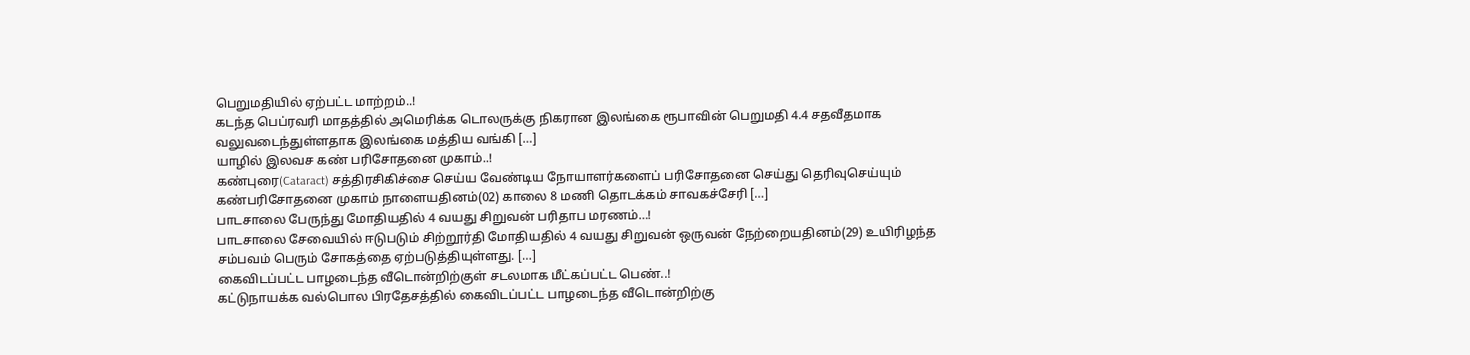பெறுமதியில் ஏற்பட்ட மாற்றம்..!
கடந்த பெப்ரவரி மாதத்தில் அமெரிக்க டொலருக்கு நிகரான இலங்கை ரூபாவின் பெறுமதி 4.4 சதவீதமாக வலுவடைந்துள்ளதாக இலங்கை மத்திய வங்கி […]
யாழில் இலவச கண் பரிசோதனை முகாம்..!
கண்புரை(Cataract) சத்திரசிகிச்சை செய்ய வேண்டிய நோயாளர்களைப் பரிசோதனை செய்து தெரிவுசெய்யும் கண்பரிசோதனை முகாம் நாளையதினம்(02) காலை 8 மணி தொடக்கம் சாவகச்சேரி […]
பாடசாலை பேருந்து மோதியதில் 4 வயது சிறுவன் பரிதாப மரணம்…!
பாடசாலை சேவையில் ஈடுபடும் சிற்றூர்தி மோதியதில் 4 வயது சிறுவன் ஒருவன் நேற்றையதினம்(29) உயிரிழந்த சம்பவம் பெரும் சோகத்தை ஏற்படுத்தியுள்ளது. […]
கைவிடப்பட்ட பாழடைந்த வீடொன்றிற்குள் சடலமாக மீட்கப்பட்ட பெண்..!
கட்டுநாயக்க வல்பொல பிரதேசத்தில் கைவிடப்பட்ட பாழடைந்த வீடொன்றிற்கு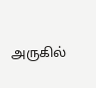அருகில்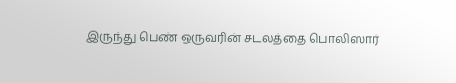இருந்து பெண் ஒருவரின் சடலத்தை பொலிஸார்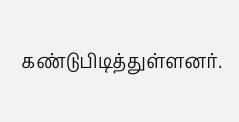கண்டுபிடித்துள்ளனர்.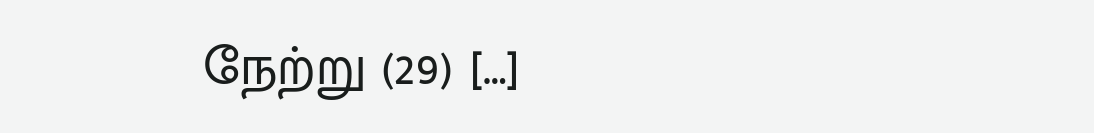நேற்று (29) […]